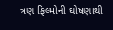ત્રણ ફિલ્મોની ઘોષણાથી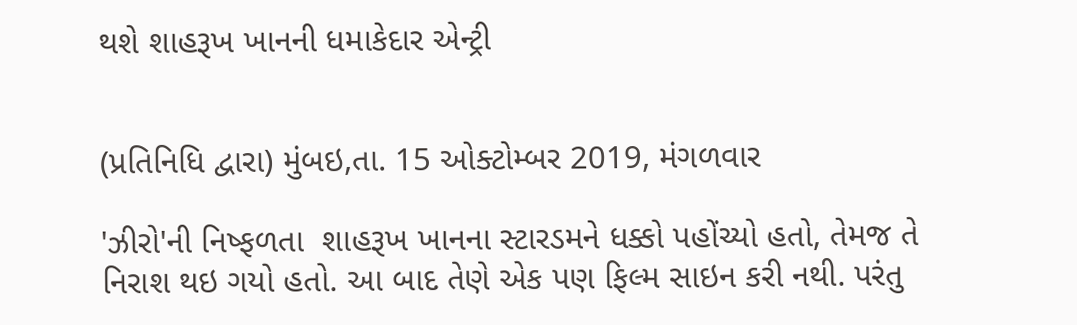થશે શાહરૂખ ખાનની ધમાકેદાર એન્ટ્રી


(પ્રતિનિધિ દ્વારા) મુંબઇ,તા. 15 ઓક્ટોમ્બર 2019, મંગળવાર

'ઝીરો'ની નિષ્ફળતા  શાહરૂખ ખાનના સ્ટારડમને ધક્કો પહોંચ્યો હતો, તેમજ તે  નિરાશ થઇ ગયો હતો. આ બાદ તેણે એક પણ ફિલ્મ સાઇન કરી નથી. પરંતુ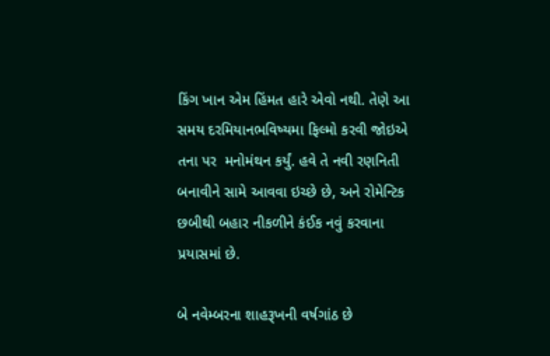કિંગ ખાન એમ હિંમત હારે એવો નથી. તેણે આ સમય દરમિયાનભવિષ્યમા ફિલ્મો કરવી જોઇએ તના પર  મનોમંથન કર્યું. હવે તે નવી રણનિતી બનાવીને સામે આવવા ઇચ્છે છે, અને રોમેન્ટિક છબીથી બહાર નીકળીને કંઈક નવું કરવાના પ્રયાસમાં છે.

બે નવેમ્બરના શાહરૂખની વર્ષગાંઠ છે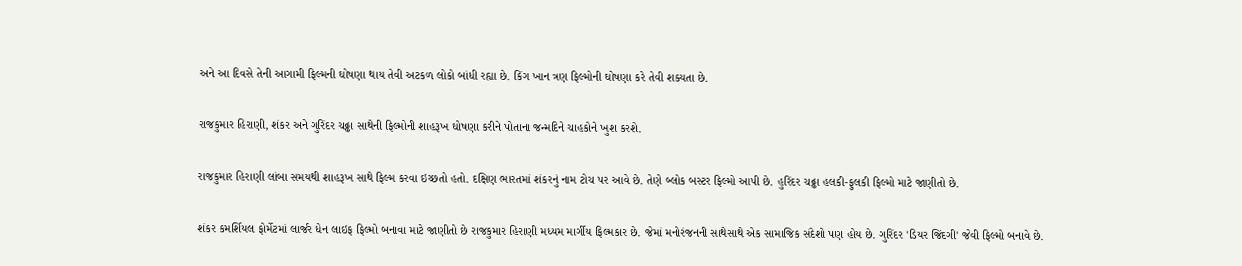અને આ દિવસે તેની આગામી ફિલ્મની ઘોષણા થાય તેવી અટકળ લોકો બાંધી રહ્યા છે. કિંગ ખાન ત્રણ ફિલ્મોની ઘોષણા કરે તેવી શક્યતા છે.

રાજકુમાર હિરાણી, શંકર અને ગુરિંદર ચઢ્ઢા સાથેની ફિલ્મોની શાહરૂખ ઘોષણા કરીને પોતાના જન્મદિને ચાહકોને ખુશ કરશે.

રાજકુમાર હિરાણી લાંબા સમયથી શાહરૂખ સાથે ફિલ્મ કરવા ઇચ્છતો હતો. દક્ષિણ ભારતમાં શંકરનું નામ ટોચ પર આવે છે. તેણે બ્લોક બસ્ટર ફિલ્મો આપી છે. હુરિંદર ચઢ્ઢા હલકી-ફુલકી ફિલ્મો માટે જાણીતો છે.

શંકર કમર્શિયલ ફોર્મેટમાં લાર્જર ધેન લાઇફ ફિલ્મો બનાવા માટે જાણીતો છે રાજકુમાર હિરાણી મધ્યમ માર્ગીય ફિલ્મકાર છે. જેમાં મનોરંજનની સાથેસાથે એક સામાજિક સંદેશો પણ હોય છે. ગુરિંદર 'ડિયર જિંદગી' જેવી ફિલ્મો બનાવે છે.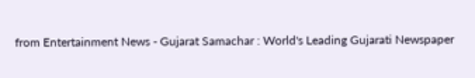from Entertainment News - Gujarat Samachar : World's Leading Gujarati Newspaper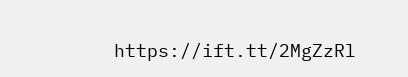https://ift.tt/2MgZzRl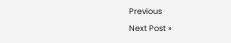Previous
Next Post »